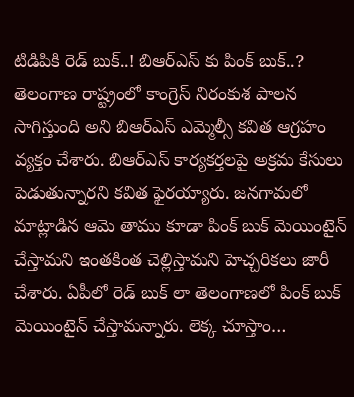టిడిపికి రెడ్ బుక్..! బిఆర్ఎస్ కు పింక్ బుక్..?
తెలంగాణ రాష్ట్రంలో కాంగ్రెస్ నిరంకుశ పాలన సాగిస్తుంది అని బిఆర్ఎస్ ఎమ్మెల్సీ కవిత ఆగ్రహం వ్యక్తం చేశారు. బిఆర్ఎస్ కార్యకర్తలపై అక్రమ కేసులు పెడుతున్నారని కవిత ఫైరయ్యారు. జనగామలో మాట్లాడిన ఆమె తాము కూడా పింక్ బుక్ మెయింటైన్ చేస్తామని ఇంతకింత చెల్లిస్తామని హెచ్చరికలు జారీ చేశారు. ఏపీలో రెడ్ బుక్ లా తెలంగాణలో పింక్ బుక్ మెయింటైన్ చేస్తామన్నారు. లెక్క చూస్తాం…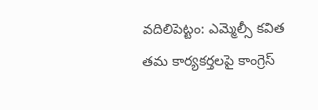వదిలిపెట్టం: ఎమ్మెల్సీ కవిత తమ కార్యకర్తలపై కాంగ్రెస్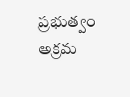ప్రభుత్వం అక్రమ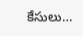కేసులు…